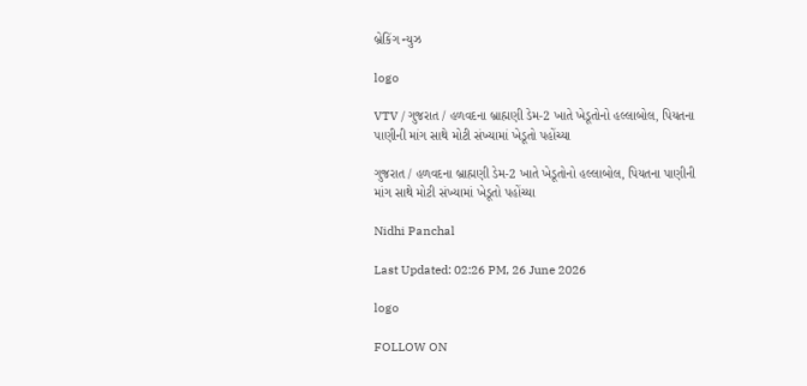બ્રેકિંગ ન્યુઝ

logo

VTV / ગુજરાત / હળવદના બ્રાહ્મણી ડેમ-2 ખાતે ખેડૂતોનો હલ્લાબોલ, પિયતના પાણીની માંગ સાથે મોટી સંખ્યામાં ખેડૂતો પહોંચ્યા

ગુજરાત / હળવદના બ્રાહ્મણી ડેમ-2 ખાતે ખેડૂતોનો હલ્લાબોલ, પિયતના પાણીની માંગ સાથે મોટી સંખ્યામાં ખેડૂતો પહોંચ્યા

Nidhi Panchal

Last Updated: 02:26 PM, 26 June 2026

logo

FOLLOW ON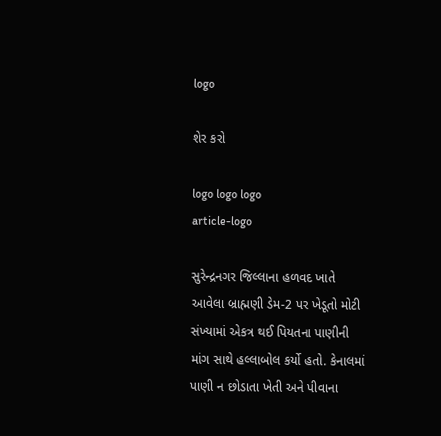logo

શેર કરો

logo logo logo
article-logo

સુરેન્દ્રનગર જિલ્લાના હળવદ ખાતે આવેલા બ્રાહ્મણી ડેમ-2 પર ખેડૂતો મોટી સંખ્યામાં એકત્ર થઈ પિયતના પાણીની માંગ સાથે હલ્લાબોલ કર્યો હતો. કેનાલમાં પાણી ન છોડાતા ખેતી અને પીવાના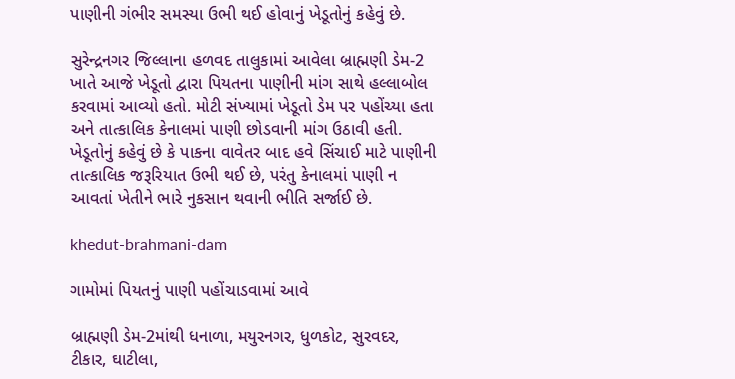પાણીની ગંભીર સમસ્યા ઉભી થઈ હોવાનું ખેડૂતોનું કહેવું છે.

સુરેન્દ્રનગર જિલ્લાના હળવદ તાલુકામાં આવેલા બ્રાહ્મણી ડેમ-2 ખાતે આજે ખેડૂતો દ્વારા પિયતના પાણીની માંગ સાથે હલ્લાબોલ કરવામાં આવ્યો હતો. મોટી સંખ્યામાં ખેડૂતો ડેમ પર પહોંચ્યા હતા અને તાત્કાલિક કેનાલમાં પાણી છોડવાની માંગ ઉઠાવી હતી. ખેડૂતોનું કહેવું છે કે પાકના વાવેતર બાદ હવે સિંચાઈ માટે પાણીની તાત્કાલિક જરૂરિયાત ઉભી થઈ છે, પરંતુ કેનાલમાં પાણી ન આવતાં ખેતીને ભારે નુકસાન થવાની ભીતિ સર્જાઈ છે.

khedut-brahmani-dam

ગામોમાં પિયતનું પાણી પહોંચાડવામાં આવે

બ્રાહ્મણી ડેમ-2માંથી ધનાળા, મયુરનગર, ધુળકોટ, સુરવદર, ટીકાર, ઘાટીલા,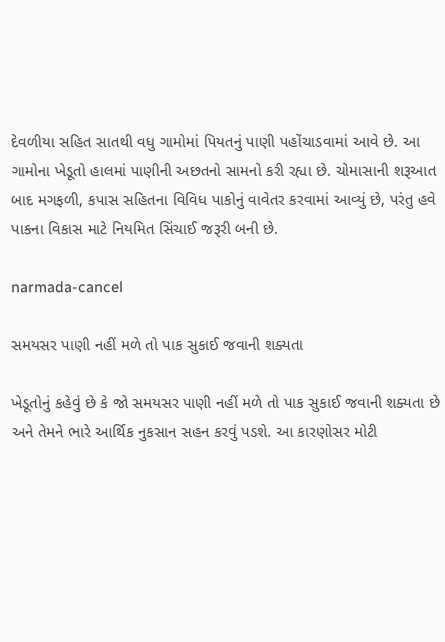દેવળીયા સહિત સાતથી વધુ ગામોમાં પિયતનું પાણી પહોંચાડવામાં આવે છે. આ ગામોના ખેડૂતો હાલમાં પાણીની અછતનો સામનો કરી રહ્યા છે. ચોમાસાની શરૂઆત બાદ મગફળી, કપાસ સહિતના વિવિધ પાકોનું વાવેતર કરવામાં આવ્યું છે, પરંતુ હવે પાકના વિકાસ માટે નિયમિત સિંચાઈ જરૂરી બની છે.

narmada-cancel

સમયસર પાણી નહીં મળે તો પાક સુકાઈ જવાની શક્યતા

ખેડૂતોનું કહેવું છે કે જો સમયસર પાણી નહીં મળે તો પાક સુકાઈ જવાની શક્યતા છે અને તેમને ભારે આર્થિક નુકસાન સહન કરવું પડશે. આ કારણોસર મોટી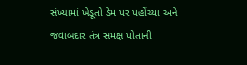સંખ્યામાં ખેડૂતો ડેમ પર પહોંચ્યા અને જવાબદાર તંત્ર સમક્ષ પોતાની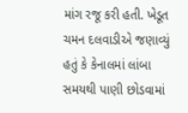માંગ રજૂ કરી હતી. ખેડૂત ચમન દલવાડીએ જણાવ્યું હતું કે કેનાલમાં લાંબા સમયથી પાણી છોડવામાં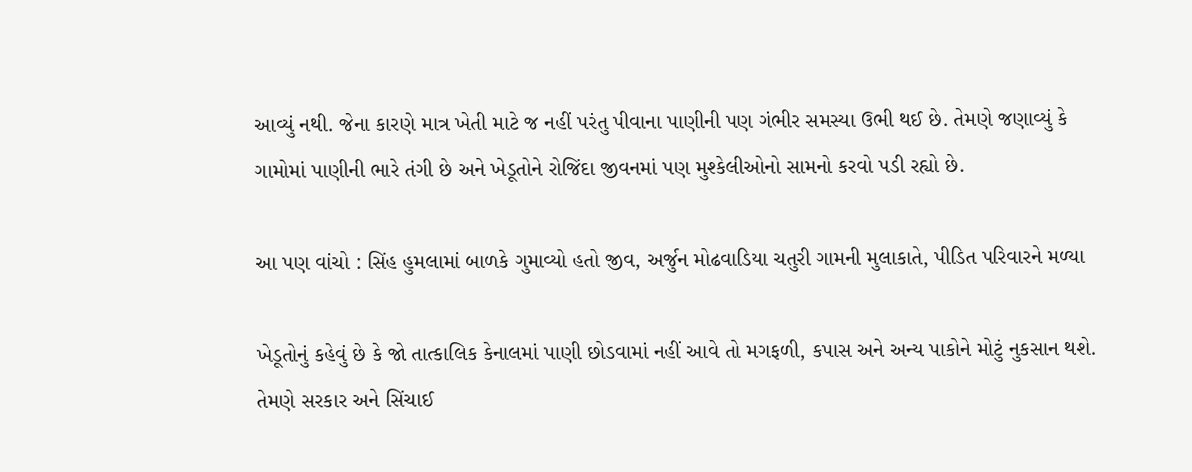આવ્યું નથી. જેના કારણે માત્ર ખેતી માટે જ નહીં પરંતુ પીવાના પાણીની પણ ગંભીર સમસ્યા ઉભી થઈ છે. તેમણે જણાવ્યું કે ગામોમાં પાણીની ભારે તંગી છે અને ખેડૂતોને રોજિંદા જીવનમાં પણ મુશ્કેલીઓનો સામનો કરવો પડી રહ્યો છે.

આ પણ વાંચો : સિંહ હુમલામાં બાળકે ગુમાવ્યો હતો જીવ, અર્જુન મોઢવાડિયા ચતુરી ગામની મુલાકાતે, પીડિત પરિવારને મળ્યા

ખેડૂતોનું કહેવું છે કે જો તાત્કાલિક કેનાલમાં પાણી છોડવામાં નહીં આવે તો મગફળી, કપાસ અને અન્ય પાકોને મોટું નુકસાન થશે. તેમણે સરકાર અને સિંચાઈ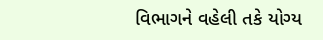વિભાગને વહેલી તકે યોગ્ય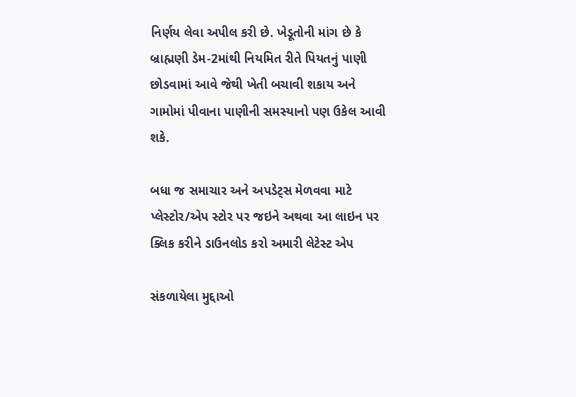નિર્ણય લેવા અપીલ કરી છે. ખેડૂતોની માંગ છે કે બ્રાહ્મણી ડેમ-2માંથી નિયમિત રીતે પિયતનું પાણી છોડવામાં આવે જેથી ખેતી બચાવી શકાય અને ગામોમાં પીવાના પાણીની સમસ્યાનો પણ ઉકેલ આવી શકે.

બધા જ સમાચાર અને અપડેટ્સ મેળવવા માટે પ્લેસ્ટોર/એપ સ્ટોર પર જઇને અથવા આ લાઇન પર ક્લિક કરીને ડાઉનલોડ કરો અમારી લેટેસ્ટ એપ

સંકળાયેલા મુદ્દાઓ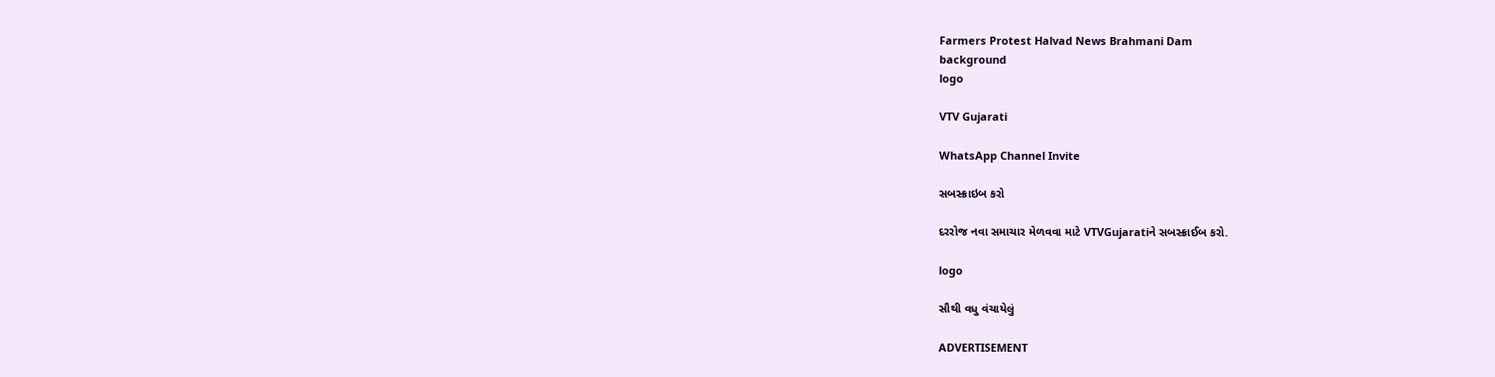Farmers Protest Halvad News Brahmani Dam
background
logo

VTV Gujarati

WhatsApp Channel Invite

સબસ્ક્રાઇબ કરો

દરરોજ નવા સમાચાર મેળવવા માટે VTVGujaratiને સબસ્ક્રાઈબ કરો.

logo

સૌથી વધુ વંચાયેલું

ADVERTISEMENT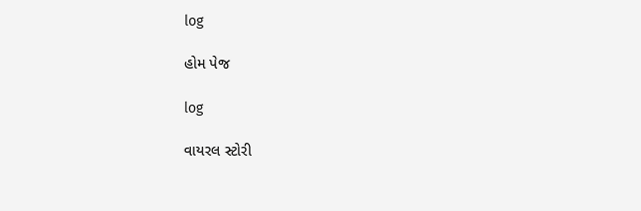log

હોમ પેજ

log

વાયરલ સ્ટોરી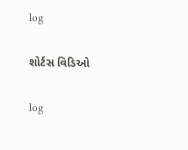log

શોર્ટસ વિડિઓ

log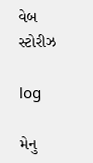વેબ સ્ટોરીઝ

log

મેનુ